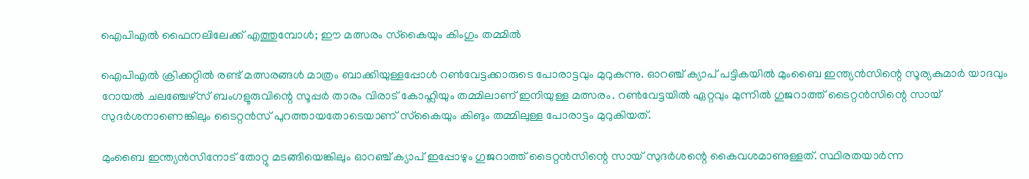ഐപിഎല്‍ ഫൈനലിലേക്ക് എത്തുമ്പോള്‍; ഈ മത്സരം സ്‌കൈയും കിംഗും തമ്മില്‍

ഐപിഎല്‍ ക്രിക്കറ്റില്‍ രണ്ട് മത്സരങ്ങള്‍ മാത്രം ബാക്കിയുള്ളപ്പോള്‍ റണ്‍വേട്ടക്കാരുടെ പോരാട്ടവും മുറുകുന്നു. ഓറഞ്ച് ക്യാപ് പട്ടികയില്‍ മുംബൈ ഇന്ത്യന്‍സിന്റെ സൂര്യകുമാര്‍ യാദവും റോയല്‍ ചലഞ്ചേഴ്‌സ് ബംഗളൂരുവിന്റെ സൂപ്പര്‍ താരം വിരാട് കോഹ്ലിയും തമ്മിലാണ് ഇനിയുള്ള മത്സരം. റണ്‍വേട്ടയില്‍ ഏറ്റവും മുന്നില്‍ ഗുജറാത്ത് ടൈറ്റന്‍സിന്റെ സായ് സുദര്‍ശനാണെങ്കിലും ടൈറ്റന്‍സ് പുറത്തായതോടെയാണ് സ്‌കൈയും കിങും തമ്മിലുള്ള പോരാട്ടം മുറുകിയത്.

മുംബൈ ഇന്ത്യന്‍സിനോട് തോറ്റു മടങ്ങിയെങ്കിലും ഓറഞ്ച് ക്യാപ് ഇപ്പോഴും ഗുജറാത്ത് ടൈറ്റന്‍സിന്റെ സായ് സുദര്‍ശന്റെ കൈവശമാണുള്ളത്. സ്ഥിരതയാര്‍ന്ന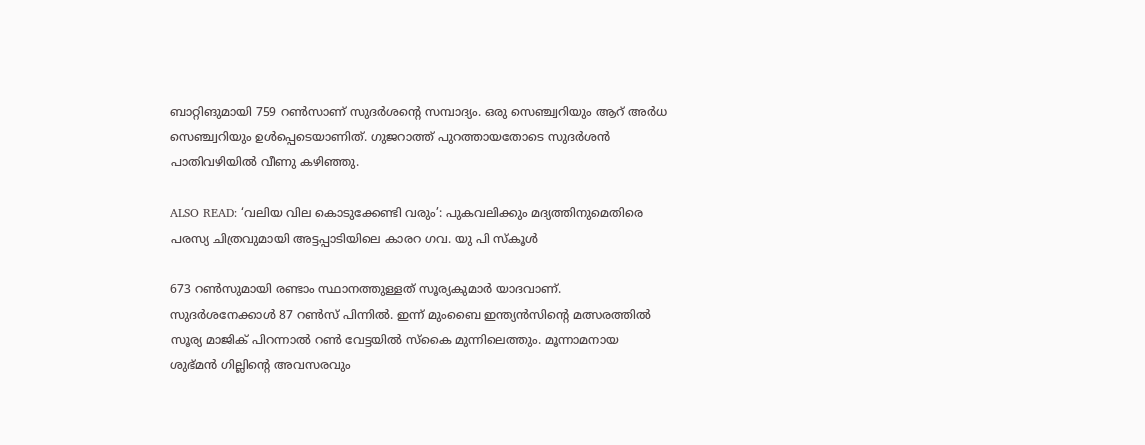ബാറ്റിങുമായി 759 റണ്‍സാണ് സുദര്‍ശന്റെ സമ്പാദ്യം. ഒരു സെഞ്ച്വറിയും ആറ് അര്‍ധ സെഞ്ച്വറിയും ഉള്‍പ്പെടെയാണിത്. ഗുജറാത്ത് പുറത്തായതോടെ സുദര്‍ശന്‍ പാതിവഴിയില്‍ വീണു കഴിഞ്ഞു.

ALSO READ: ‘വലിയ വില കൊടുക്കേണ്ടി വരും’: പുകവലിക്കും മദ്യത്തിനുമെതിരെ പരസ്യ ചിത്രവുമായി അട്ടപ്പാടിയിലെ കാരറ ഗവ. യു പി സ്കൂൾ

673 റണ്‍സുമായി രണ്ടാം സ്ഥാനത്തുള്ളത് സൂര്യകുമാര്‍ യാദവാണ്. സുദര്‍ശനേക്കാള്‍ 87 റണ്‍സ് പിന്നില്‍. ഇന്ന് മുംബൈ ഇന്ത്യന്‍സിന്റെ മത്സരത്തില്‍ സൂര്യ മാജിക് പിറന്നാല്‍ റണ്‍ വേട്ടയില്‍ സ്‌കൈ മുന്നിലെത്തും. മൂന്നാമനായ ശുഭ്മന്‍ ഗില്ലിന്റെ അവസരവും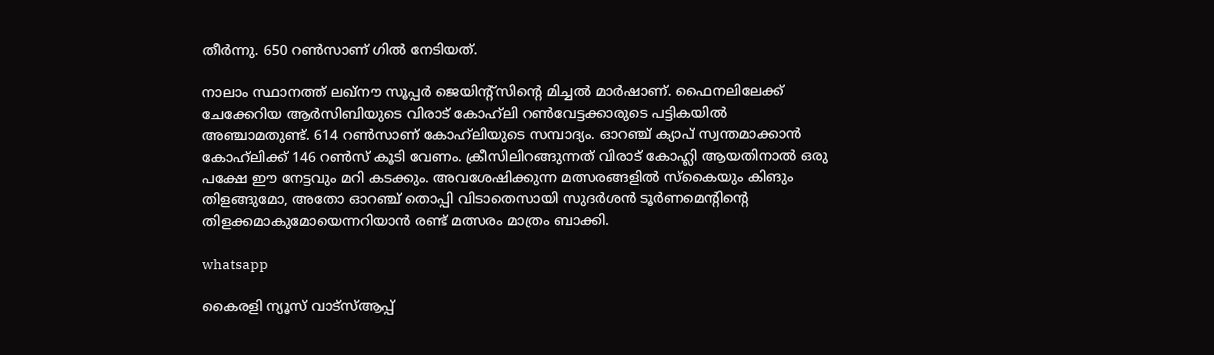തീര്‍ന്നു. 650 റണ്‍സാണ് ഗില്‍ നേടിയത്.

നാലാം സ്ഥാനത്ത് ലഖ്‌നൗ സൂപ്പര്‍ ജെയിന്റ്‌സിന്റെ മിച്ചല്‍ മാര്‍ഷാണ്. ഫൈനലിലേക്ക് ചേക്കേറിയ ആര്‍സിബിയുടെ വിരാട് കോഹ്‌ലി റണ്‍വേട്ടക്കാരുടെ പട്ടികയില്‍ അഞ്ചാമതുണ്ട്. 614 റണ്‍സാണ് കോഹ്‌ലിയുടെ സമ്പാദ്യം. ഓറഞ്ച് ക്യാപ് സ്വന്തമാക്കാന്‍ കോഹ്‌ലിക്ക് 146 റണ്‍സ് കൂടി വേണം. ക്രീസിലിറങ്ങുന്നത് വിരാട് കോഹ്ലി ആയതിനാല്‍ ഒരു പക്ഷേ ഈ നേട്ടവും മറി കടക്കും. അവശേഷിക്കുന്ന മത്സരങ്ങളില്‍ സ്‌കൈയും കിങും തിളങ്ങുമോ, അതോ ഓറഞ്ച് തൊപ്പി വിടാതെസായി സുദര്‍ശന്‍ ടൂര്‍ണമെന്റിന്റെ തിളക്കമാകുമോയെന്നറിയാന്‍ രണ്ട് മത്സരം മാത്രം ബാക്കി.

whatsapp

കൈരളി ന്യൂസ് വാട്‌സ്ആപ്പ്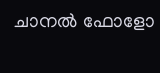ചാനല്‍ ഫോളോ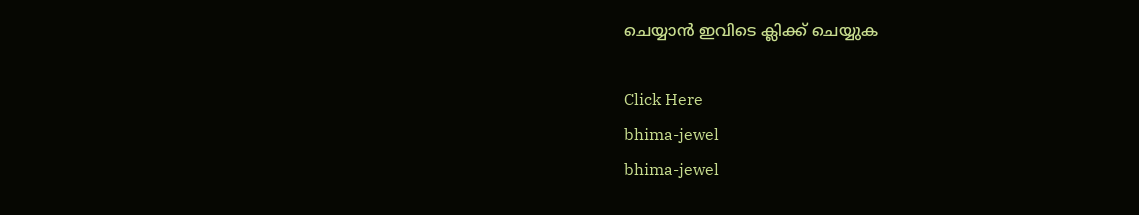ചെയ്യാന്‍ ഇവിടെ ക്ലിക്ക് ചെയ്യുക

Click Here
bhima-jewel
bhima-jewel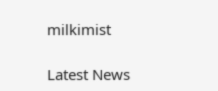milkimist

Latest News